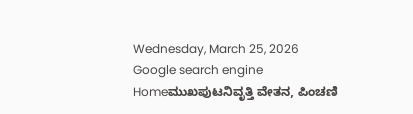Wednesday, March 25, 2026
Google search engine
Homeಮುಖಪುಟನಿವೃತ್ತಿ ವೇತನ, ಪಿಂಚಣಿ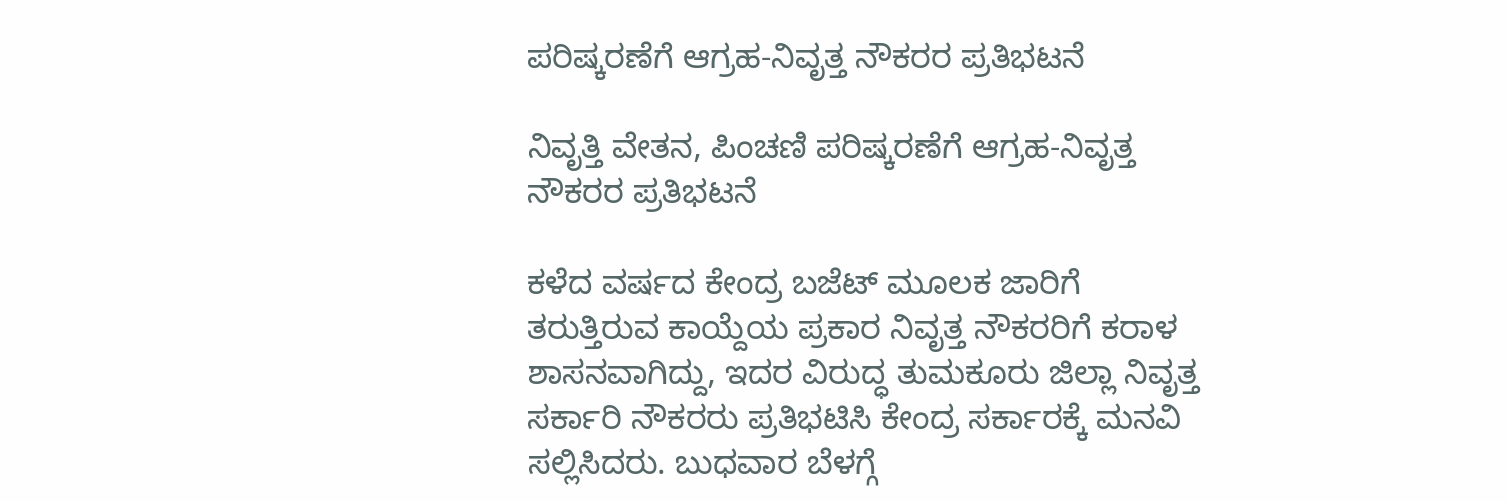ಪರಿಷ್ಕರಣೆಗೆ ಆಗ್ರಹ-ನಿವೃತ್ತ ನೌಕರರ ಪ್ರತಿಭಟನೆ

ನಿವೃತ್ತಿ ವೇತನ, ಪಿಂಚಣಿ ಪರಿಷ್ಕರಣೆಗೆ ಆಗ್ರಹ-ನಿವೃತ್ತ ನೌಕರರ ಪ್ರತಿಭಟನೆ

ಕಳೆದ ವರ್ಷದ ಕೇಂದ್ರ ಬಜೆಟ್ ಮೂಲಕ ಜಾರಿಗೆ ತರುತ್ತಿರುವ ಕಾಯ್ದೆಯ ಪ್ರಕಾರ ನಿವೃತ್ತ ನೌಕರರಿಗೆ ಕರಾಳ ಶಾಸನವಾಗಿದ್ದು, ಇದರ ವಿರುದ್ಧ ತುಮಕೂರು ಜಿಲ್ಲಾ ನಿವೃತ್ತ ಸರ್ಕಾರಿ ನೌಕರರು ಪ್ರತಿಭಟಿಸಿ ಕೇಂದ್ರ ಸರ್ಕಾರಕ್ಕೆ ಮನವಿ ಸಲ್ಲಿಸಿದರು. ಬುಧವಾರ ಬೆಳಗ್ಗೆ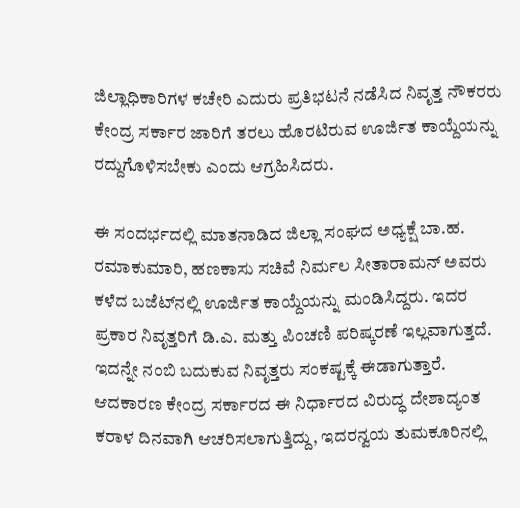ಜಿಲ್ಲಾಧಿಕಾರಿಗಳ ಕಚೇರಿ ಎದುರು ಪ್ರತಿಭಟನೆ ನಡೆಸಿದ ನಿವೃತ್ತ ನೌಕರರು ಕೇಂದ್ರ ಸರ್ಕಾರ ಜಾರಿಗೆ ತರಲು ಹೊರಟಿರುವ ಊರ್ಜಿತ ಕಾಯ್ದೆಯನ್ನು ರದ್ದುಗೊಳಿಸಬೇಕು ಎಂದು ಆಗ್ರಹಿಸಿದರು.

ಈ ಸಂದರ್ಭದಲ್ಲಿ ಮಾತನಾಡಿದ ಜಿಲ್ಲಾ ಸಂಘದ ಅಧ್ಯಕ್ಷೆ ಬಾ.ಹ. ರಮಾಕುಮಾರಿ, ಹಣಕಾಸು ಸಚಿವೆ ನಿರ್ಮಲ ಸೀತಾರಾಮನ್ ಅವರು ಕಳೆದ ಬಜೆಟ್‌ನಲ್ಲಿ ಊರ್ಜಿತ ಕಾಯ್ದೆಯನ್ನು ಮಂಡಿಸಿದ್ದರು. ಇದರ ಪ್ರಕಾರ ನಿವೃತ್ತರಿಗೆ ಡಿ.ಎ. ಮತ್ತು ಪಿಂಚಣಿ ಪರಿಷ್ಕರಣೆ ಇಲ್ಲವಾಗುತ್ತದೆ. ಇದನ್ನೇ ನಂಬಿ ಬದುಕುವ ನಿವೃತ್ತರು ಸಂಕಷ್ಟಕ್ಕೆ ಈಡಾಗುತ್ತಾರೆ. ಆದಕಾರಣ ಕೇಂದ್ರ ಸರ್ಕಾರದ ಈ ನಿರ್ಧಾರದ ವಿರುದ್ಧ ದೇಶಾದ್ಯಂತ ಕರಾಳ ದಿನವಾಗಿ ಆಚರಿಸಲಾಗುತ್ತಿದ್ದು, ಇದರನ್ವಯ ತುಮಕೂರಿನಲ್ಲಿ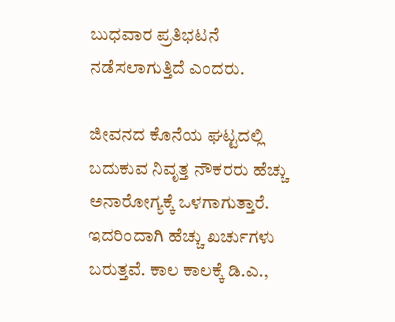ಬುಧವಾರ ಪ್ರತಿಭಟನೆ ನಡೆಸಲಾಗುತ್ತಿದೆ ಎಂದರು.

ಜೀವನದ ಕೊನೆಯ ಘಟ್ಟದಲ್ಲಿ ಬದುಕುವ ನಿವೃತ್ತ ನೌಕರರು ಹೆಚ್ಚು ಅನಾರೋಗ್ಯಕ್ಕೆ ಒಳಗಾಗುತ್ತಾರೆ. ಇದರಿಂದಾಗಿ ಹೆಚ್ಚು ಖರ್ಚುಗಳು ಬರುತ್ತವೆ. ಕಾಲ ಕಾಲಕ್ಕೆ ಡಿ.ಎ.,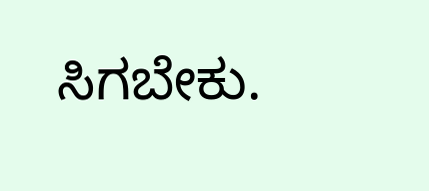ಸಿಗಬೇಕು.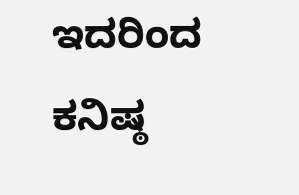ಇದರಿಂದ ಕನಿಷ್ಠ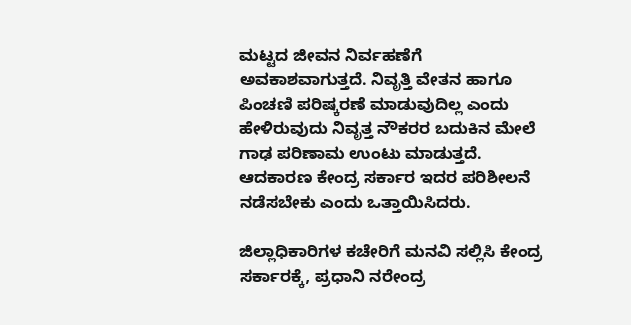ಮಟ್ಟದ ಜೀವನ ನಿರ್ವಹಣೆಗೆ ಅವಕಾಶವಾಗುತ್ತದೆ. ನಿವೃತ್ತಿ ವೇತನ ಹಾಗೂ ಪಿಂಚಣಿ ಪರಿಷ್ಕರಣೆ ಮಾಡುವುದಿಲ್ಲ ಎಂದು ಹೇಳಿರುವುದು ನಿವೃತ್ತ ನೌಕರರ ಬದುಕಿನ ಮೇಲೆ ಗಾಢ ಪರಿಣಾಮ ಉಂಟು ಮಾಡುತ್ತದೆ. ಆದಕಾರಣ ಕೇಂದ್ರ ಸರ್ಕಾರ ಇದರ ಪರಿಶೀಲನೆ ನಡೆಸಬೇಕು ಎಂದು ಒತ್ತಾಯಿಸಿದರು.

ಜಿಲ್ಲಾಧಿಕಾರಿಗಳ ಕಚೇರಿಗೆ ಮನವಿ ಸಲ್ಲಿಸಿ ಕೇಂದ್ರ ಸರ್ಕಾರಕ್ಕೆ, ಪ್ರಧಾನಿ ನರೇಂದ್ರ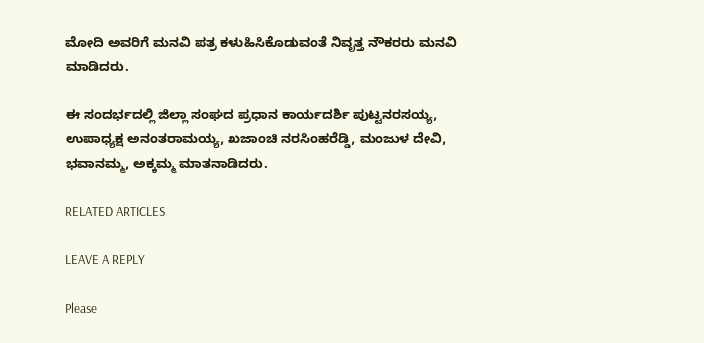ಮೋದಿ ಅವರಿಗೆ ಮನವಿ ಪತ್ರ ಕಳುಹಿಸಿಕೊಡುವಂತೆ ನಿವೃತ್ತ ನೌಕರರು ಮನವಿ ಮಾಡಿದರು.

ಈ ಸಂದರ್ಭದಲ್ಲಿ ಜಿಲ್ಲಾ ಸಂಘದ ಪ್ರಧಾನ ಕಾರ್ಯದರ್ಶಿ ಪುಟ್ಟನರಸಯ್ಯ, ಉಪಾಧ್ಯಕ್ಷ ಅನಂತರಾಮಯ್ಯ, ಖಜಾಂಚಿ ನರಸಿಂಹರೆಡ್ಡಿ, ಮಂಜುಳ ದೇವಿ, ಭವಾನಮ್ಮ, ಅಕ್ಕಮ್ಮ ಮಾತನಾಡಿದರು.

RELATED ARTICLES

LEAVE A REPLY

Please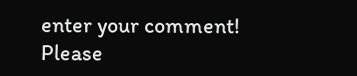enter your comment!
Please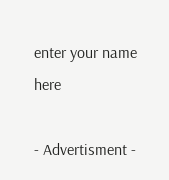enter your name here

- Advertisment -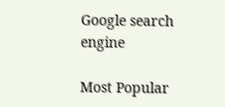Google search engine

Most Popular